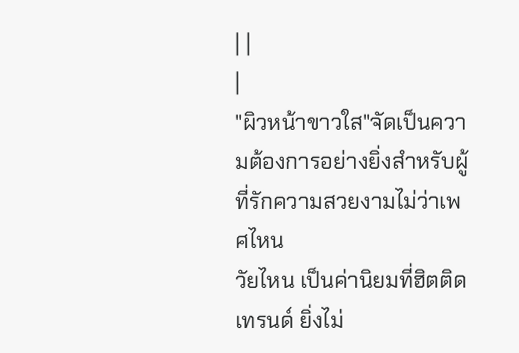| |
|
"ผิวหน้าขาวใส"จัดเป็นความต้องการอย่างยิ่งสำหรับผู้ที่รักความสวยงามไม่ว่าเพศไหน
วัยไหน เป็นค่านิยมที่ฮิตติดเทรนด์ ยิ่งไม่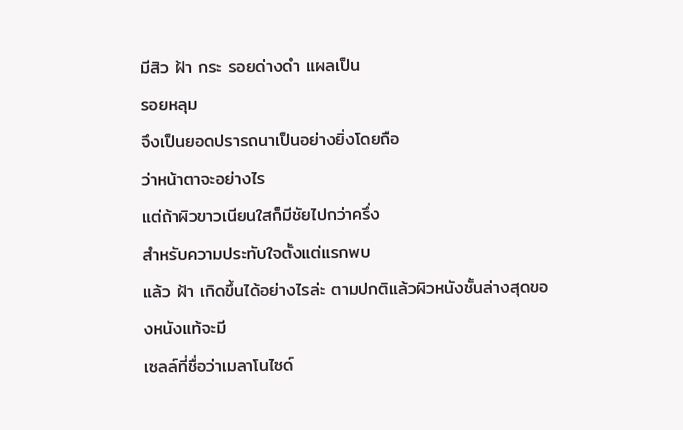มีสิว ฝ้า กระ รอยด่างดำ แผลเป็น
รอยหลุม
จึงเป็นยอดปรารถนาเป็นอย่างยิ่งโดยถือ
ว่าหน้าตาจะอย่างไร
แต่ถ้าผิวขาวเนียนใสก็มีชัยไปกว่าครึ่ง
สำหรับความประทับใจตั้งแต่แรกพบ
แล้ว ฝ้า เกิดขึ้นได้อย่างไรล่ะ ตามปกติแล้วผิวหนังชั้นล่างสุดของหนังแท้จะมี
เซลล์ที่ชื่อว่าเมลาโนไซด์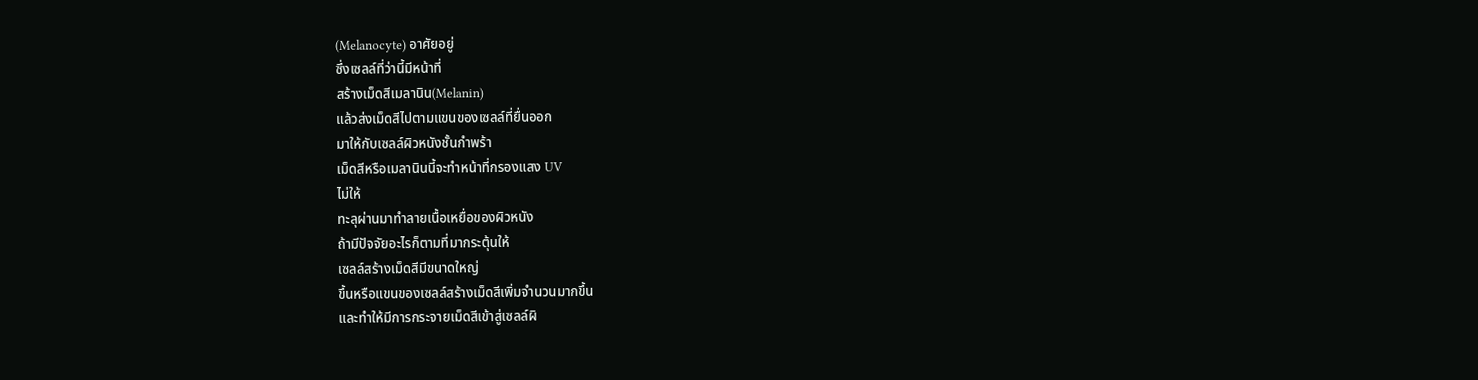(Melanocyte) อาศัยอยู่
ซึ่งเซลล์ที่ว่านี้มีหน้าที่
สร้างเม็ดสีเมลานิน(Melanin)
แล้วส่งเม็ดสีไปตามแขนของเซลล์ที่ยื่นออก
มาให้กับเซลล์ผิวหนังชั้นกำพร้า
เม็ดสีหรือเมลานินนี้จะทำหน้าที่กรองแสง UV
ไม่ให้
ทะลุผ่านมาทำลายเนื้อเหยื่อของผิวหนัง
ถ้ามีปัจจัยอะไรก็ตามที่มากระตุ้นให้
เซลล์สร้างเม็ดสีมีขนาดใหญ่
ขึ้นหรือแขนของเซลล์สร้างเม็ดสีเพิ่มจำนวนมากขึ้น
และทำให้มีการกระจายเม็ดสีเข้าสู่เซลล์ผิ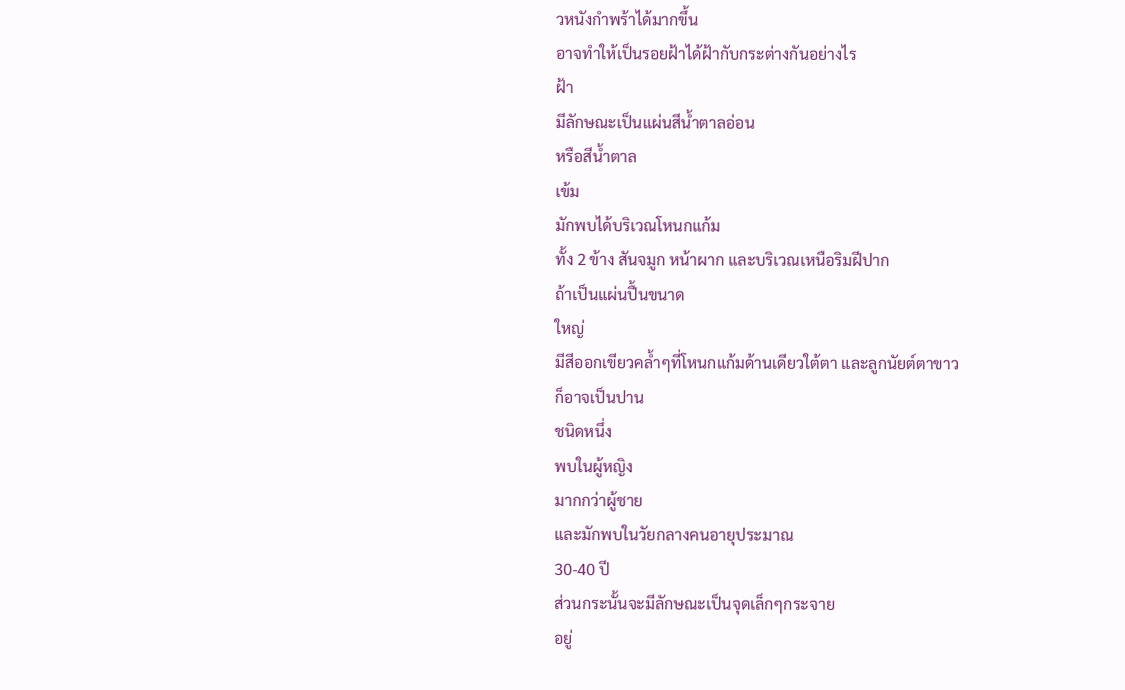วหนังกำพร้าได้มากขึ้น
อาจทำให้เป็นรอยฝ้าได้ฝ้ากับกระต่างกันอย่างไร
ฝ้า
มีลักษณะเป็นแผ่นสีน้ำตาลอ่อน
หรือสีน้ำตาล
เข้ม
มักพบได้บริเวณโหนกแก้ม
ทั้ง 2 ข้าง สันจมูก หน้าผาก และบริเวณเหนือริมฝีปาก
ถ้าเป็นแผ่นปื้นขนาด
ใหญ่
มีสีออกเขียวคล้ำๆที่โหนกแก้มด้านเดียวใต้ตา และลูกนัยต์ตาขาว
ก็อาจเป็นปาน
ชนิดหนึ่ง
พบในผู้หญิง
มากกว่าผู้ชาย
และมักพบในวัยกลางคนอายุประมาณ
30-40 ปี
ส่วนกระนั้นจะมีลักษณะเป็นจุดเล็กๆกระจาย
อยู่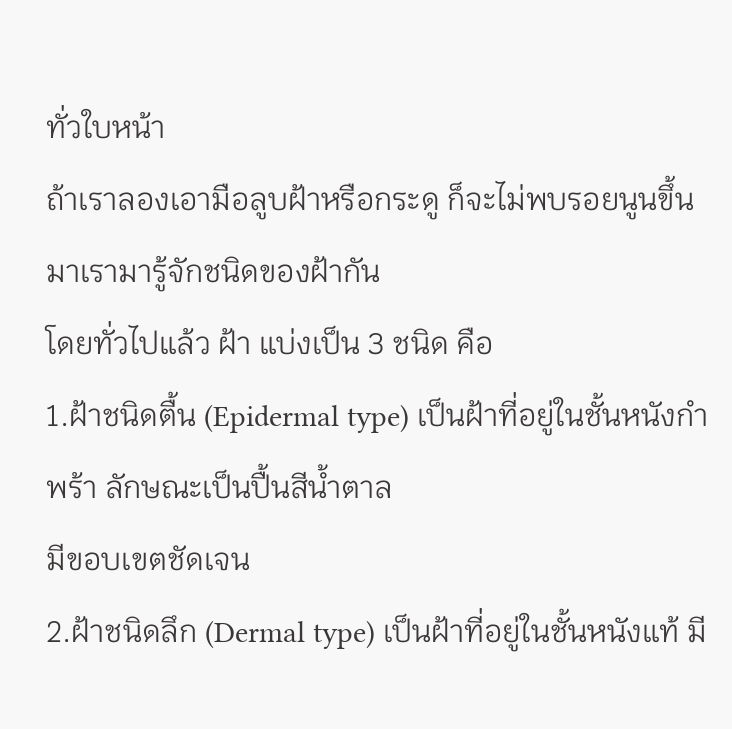ทั่วใบหน้า
ถ้าเราลองเอามือลูบฝ้าหรือกระดู ก็จะไม่พบรอยนูนขึ้นมาเรามารู้จักชนิดของฝ้ากัน
โดยทั่วไปแล้ว ฝ้า แบ่งเป็น 3 ชนิด คือ
1.ฝ้าชนิดตื้น (Epidermal type) เป็นฝ้าที่อยู่ในชั้นหนังกำพร้า ลักษณะเป็นปื้นสีน้ำตาล
มีขอบเขตชัดเจน
2.ฝ้าชนิดลึก (Dermal type) เป็นฝ้าที่อยู่ในชั้นหนังแท้ มี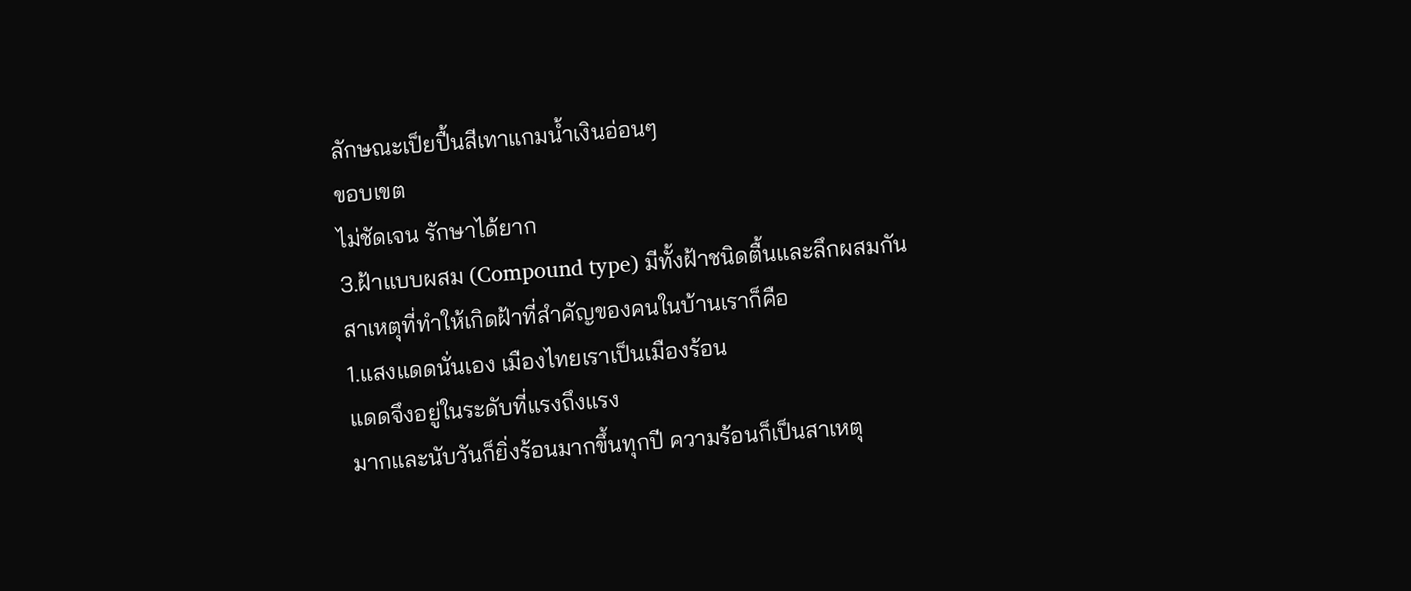ลักษณะเป็ยปื้นสีเทาแกมน้ำเงินอ่อนๆ
ขอบเขต
ไม่ชัดเจน รักษาได้ยาก
3.ฝ้าแบบผสม (Compound type) มีทั้งฝ้าชนิดตื้นและลึกผสมกัน
สาเหตุที่ทำให้เกิดฝ้าที่สำคัญของคนในบ้านเราก็คือ
1.แสงแดดนั่นเอง เมืองไทยเราเป็นเมืองร้อน
แดดจึงอยู่ในระดับที่แรงถึงแรง
มากและนับวันก็ยิ่งร้อนมากขึ้นทุกปี ความร้อนก็เป็นสาเหตุ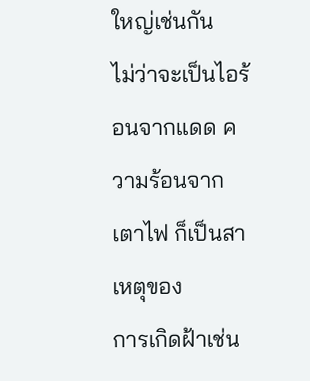ใหญ่เช่นกัน
ไม่ว่าจะเป็นไอร้อนจากแดด ความร้อนจากเตาไฟ ก็เป็นสาเหตุของ
การเกิดฝ้าเช่น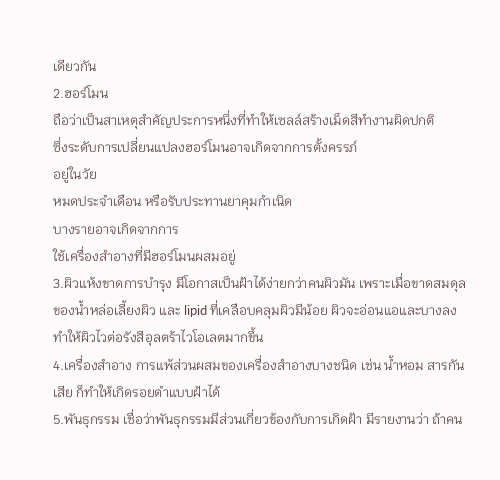เดียวกัน
2.ฮอร์โมน
ถือว่าเป็นสาเหตุสำคัญประการหนึ่งที่ทำให้เซลล์สร้างเม็ดสีทำงานผิดปกติ
ซึ่งระดับการเปลี่ยนแปลงฮอร์โมนอาจเกิดจากการตั้งครรภ์
อยู่ในวัย
หมดประจำเดือน หรือรับประทานยาคุมกำเนิด
บางรายอาจเกิดจากการ
ใช้เครื่องสำอางที่มีฮอร์โมนผสมอยู่
3.ผิวแห้งขาดการบำรุง มีโอกาสเป็นฝ้าได้ง่ายกว่าคนผิวมัน เพราะเมื่อขาดสมดุลของน้ำหล่อเลี้ยงผิว และ lipid ที่เคลือบคลุมผิวมีน้อย ผิวจะอ่อนแอและบางลง ทำให้ผิวไวต่อรังสีอุลตร้าไวโอเลตมากขึ้น
4.เครื่องสำอาง การแพ้ส่วนผสมของเครื่องสำอางบางชนิด เช่น น้ำหอม สารกันเสีย ก็ทำให้เกิดรอยดำแบบฝ้าได้
5.พันธุกรรม เชื่อว่าพันธุกรรมมีส่วนเกี่ยวข้องกับการเกิดฝ้า มีรายงานว่า ถ้าคน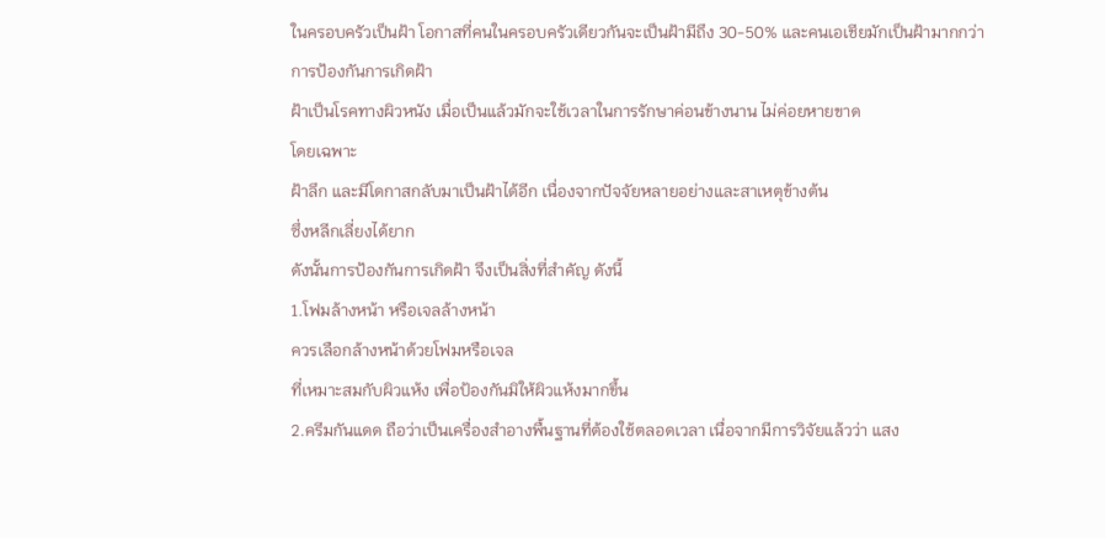ในครอบครัวเป็นฝ้า โอกาสที่คนในครอบครัวเดียวกันจะเป็นฝ้ามีถึง 30-50% และคนเอเชียมักเป็นฝ้ามากกว่า
การป้องกันการเกิดฝ้า
ฝ้าเป็นโรคทางผิวหนัง เมื่อเป็นแล้วมักจะใช้เวลาในการรักษาค่อนข้างนาน ไม่ค่อยหายขาด
โดยเฉพาะ
ฝ้าลึก และมีโดกาสกลับมาเป็นฝ้าได้อีก เนื่องจากปัจจัยหลายอย่างและสาเหตุข้างต้น
ซึ่งหลีกเลี่ยงได้ยาก
ดังนั้นการป้องกันการเกิดฝ้า จึงเป็นสิ่งที่สำคัญ ดังนี้
1.โฟมล้างหน้า หรือเจลล้างหน้า
ควรเลือกล้างหน้าด้วยโฟมหรือเจล
ที่เหมาะสมกับผิวแห้ง เพื่อป้องกันมิให้ผิวแห้งมากขึ้น
2.ครีมกันแดด ถือว่าเป็นเครื่องสำอางพื้นฐานที่ต้องใช้ตลอดเวลา เนื่อจากมีการวิจัยแล้วว่า แสง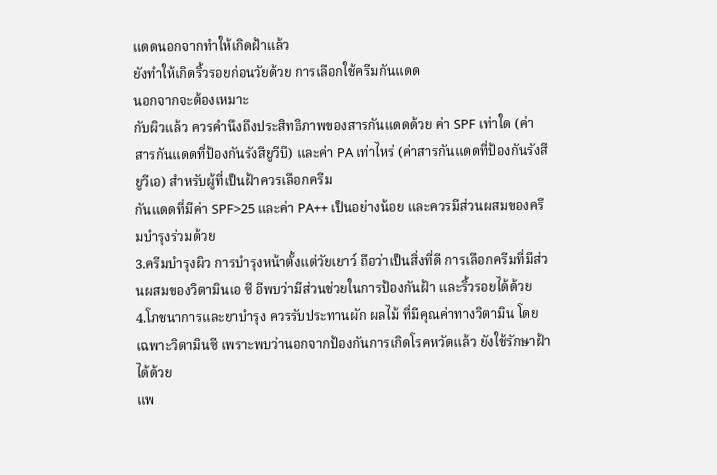แดดนอกจากทำให้เกิดฝ้าแล้ว
ยังทำให้เกิดริ้วรอยก่อนวัยด้วย การเลือกใช้ครีมกันแดด
นอกจากจะต้องเหมาะ
กับผิวแล้ว ควรคำนึงถึงประสิทธิภาพของสารกันแดดด้วย ค่า SPF เท่าใด (ค่าสารกันแดดที่ป้องกันรังสียูวีบี) และค่า PA เท่าไหร่ (ค่าสารกันแดดที่ป้องกันรังสียูวีเอ) สำหรับผู้ที่เป็นฝ้าควรเลือกครีม
กันแดดที่มีค่า SPF>25 และค่า PA++ เป็นอย่างน้อย และควรมีส่วนผสมของครีมบำรุงร่วมด้วย
3.ครีมบำรุงผิว การบำรุงหน้าตั้งแต่วัยเยาว์ ถือว่าเป็นสิ่งที่ดี การเลือกครีมที่มีส่วนผสมของวิตามินเอ ซี อีพบว่ามีส่วนช่วยในการป้องกันฝ้า และริ้วรอยได้ด้วย
4.โภชนาการและยาบำรุง ควรรับประทานผัก ผลไม้ ที่มีคุณค่าทางวิตามิน โดยเฉพาะวิตามินซี เพราะพบว่านอกจากป้องกันการเกิดโรคหวัดแล้ว ยังใช้รักษาฝ้าได้ด้วย
แพ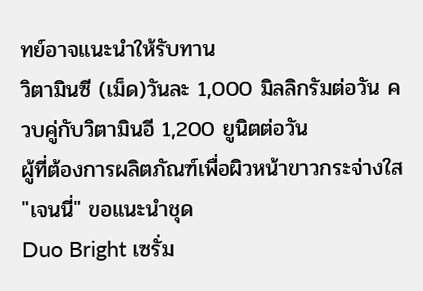ทย์อาจแนะนำให้รับทาน
วิตามินซี (เม็ด)วันละ 1,000 มิลลิกรัมต่อวัน ควบคู่กับวิตามินอี 1,200 ยูนิตต่อวัน
ผู้ที่ต้องการผลิตภัณฑ์เพื่อผิวหน้าขาวกระจ่างใส
"เจนนี่" ขอแนะนำชุด
Duo Bright เซรั่ม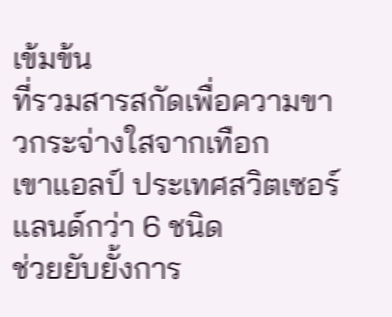เข้มข้น
ที่รวมสารสกัดเพื่อความขาวกระจ่างใสจากเทือก
เขาแอลป์ ประเทศสวิตเซอร์แลนด์กว่า 6 ชนิด
ช่วยยับยั้งการ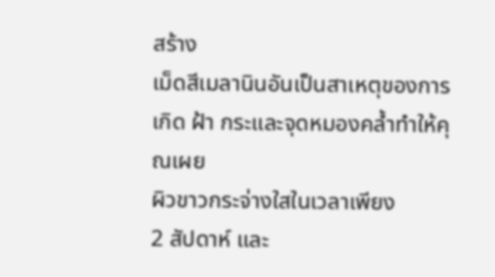สร้าง
เม็ดสีเมลานินอันเป็นสาเหตุของการเกิด ฝ้า กระและจุดหมองคล้ำทำให้คุณเผย
ผิวขาวกระจ่างใสในเวลาเพียง
2 สัปดาห์ และ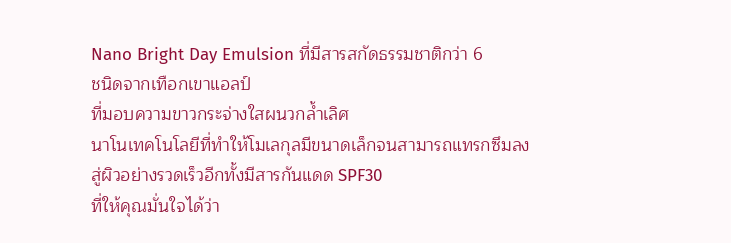Nano Bright Day Emulsion ที่มีสารสกัดธรรมชาติกว่า 6
ชนิดจากเทือกเขาแอลป์
ที่มอบความขาวกระจ่างใสผนวกล้ำเลิศ
นาโนเทคโนโลยีที่ทำให้โมเลกุลมีขนาดเล็กจนสามารถแทรกซึมลง
สู่ผิวอย่างรวดเร็วอีกทั้งมีสารกันแดด SPF30
ที่ให้คุณมั่นใจได้ว่า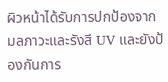ผิวหน้าได้รับการปกป้องจากมลภาวะและรังสี UV และยังป้องกันการ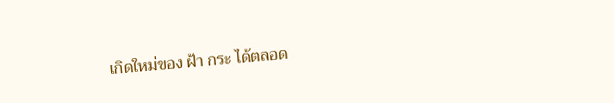เกิดใหม่ของ ฝ้า กระ ได้ตลอด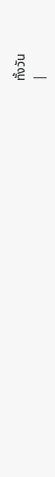ทั้งวัน
|